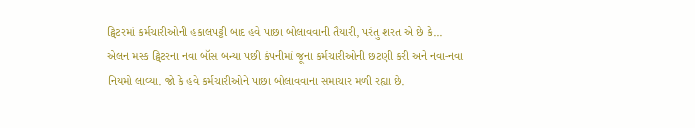ટ્વિટરમાં કર્મચારીઓની હકાલપટ્ટી બાદ હવે પાછા બોલાવવાની તૈયારી, પરંતુ શરત એ છે કે...
એલન મસ્ક ટ્વિટરના નવા બૉસ બન્યા પછી કંપનીમાં જૂના કર્મચારીઓની છટણી કરી અને નવા-નવા નિયમો લાવ્યા. જો કે હવે કર્મચારીઓને પાછા બોલાવવાના સમાચાર મળી રહ્યા છે.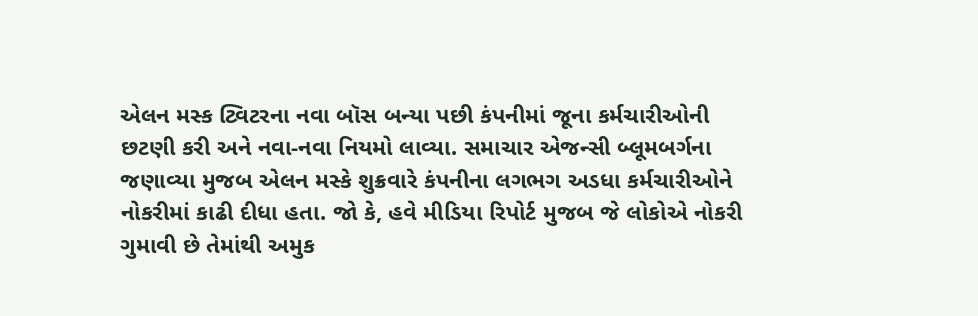એલન મસ્ક ટ્વિટરના નવા બૉસ બન્યા પછી કંપનીમાં જૂના કર્મચારીઓની છટણી કરી અને નવા-નવા નિયમો લાવ્યા. સમાચાર એજન્સી બ્લૂમબર્ગના જણાવ્યા મુજબ એલન મસ્કે શુક્રવારે કંપનીના લગભગ અડધા કર્મચારીઓને નોકરીમાં કાઢી દીધા હતા. જો કે, હવે મીડિયા રિપોર્ટ મુજબ જે લોકોએ નોકરી ગુમાવી છે તેમાંથી અમુક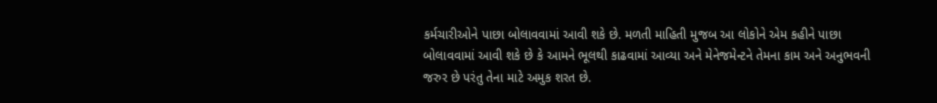કર્મચારીઓને પાછા બોલાવવામાં આવી શકે છે. મળતી માહિતી મુજબ આ લોકોને એમ કહીને પાછા બોલાવવામાં આવી શકે છે કે આમને ભૂલથી કાઢવામાં આવ્યા અને મેનેજમેન્ટને તેમના કામ અને અનુભવની જરુર છે પરંતુ તેના માટે અમુક શરત છે.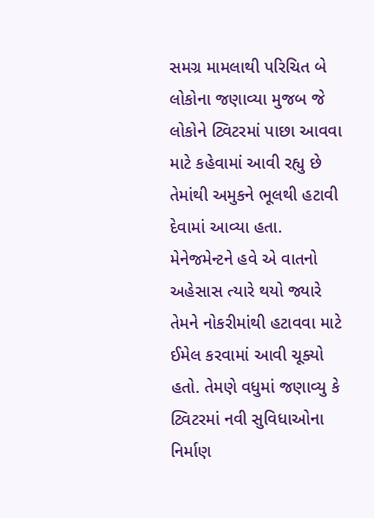સમગ્ર મામલાથી પરિચિત બે લોકોના જણાવ્યા મુજબ જે લોકોને ટ્વિટરમાં પાછા આવવા માટે કહેવામાં આવી રહ્યુ છે તેમાંથી અમુકને ભૂલથી હટાવી દેવામાં આવ્યા હતા. મેનેજમેન્ટને હવે એ વાતનો અહેસાસ ત્યારે થયો જ્યારે તેમને નોકરીમાંથી હટાવવા માટે ઈમેલ કરવામાં આવી ચૂક્યો હતો. તેમણે વધુમાં જણાવ્યુ કે ટ્વિટરમાં નવી સુવિધાઓના નિર્માણ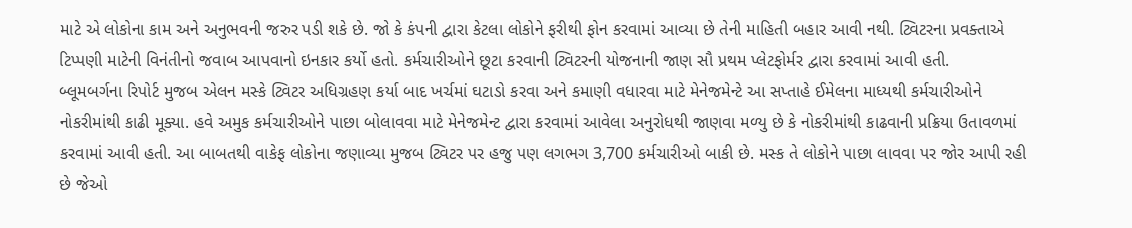માટે એ લોકોના કામ અને અનુભવની જરુર પડી શકે છે. જો કે કંપની દ્વારા કેટલા લોકોને ફરીથી ફોન કરવામાં આવ્યા છે તેની માહિતી બહાર આવી નથી. ટ્વિટરના પ્રવક્તાએ ટિપ્પણી માટેની વિનંતીનો જવાબ આપવાનો ઇનકાર કર્યો હતો. કર્મચારીઓને છૂટા કરવાની ટ્વિટરની યોજનાની જાણ સૌ પ્રથમ પ્લેટફોર્મર દ્વારા કરવામાં આવી હતી.
બ્લૂમબર્ગના રિપોર્ટ મુજબ એલન મસ્કે ટ્વિટર અધિગ્રહણ કર્યા બાદ ખર્ચમાં ઘટાડો કરવા અને કમાણી વધારવા માટે મેનેજમેન્ટે આ સપ્તાહે ઈમેલના માધ્યથી કર્મચારીઓને નોકરીમાંથી કાઢી મૂક્યા. હવે અમુક કર્મચારીઓને પાછા બોલાવવા માટે મેનેજમેન્ટ દ્વારા કરવામાં આવેલા અનુરોધથી જાણવા મળ્યુ છે કે નોકરીમાંથી કાઢવાની પ્રક્રિયા ઉતાવળમાં કરવામાં આવી હતી. આ બાબતથી વાકેફ લોકોના જણાવ્યા મુજબ ટ્વિટર પર હજુ પણ લગભગ 3,700 કર્મચારીઓ બાકી છે. મસ્ક તે લોકોને પાછા લાવવા પર જોર આપી રહી છે જેઓ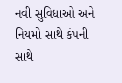નવી સુવિધાઓ અને નિયમો સાથે કંપની સાથે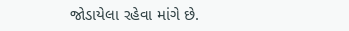જોડાયેલા રહેવા માંગે છે.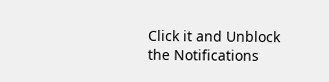Click it and Unblock the Notifications